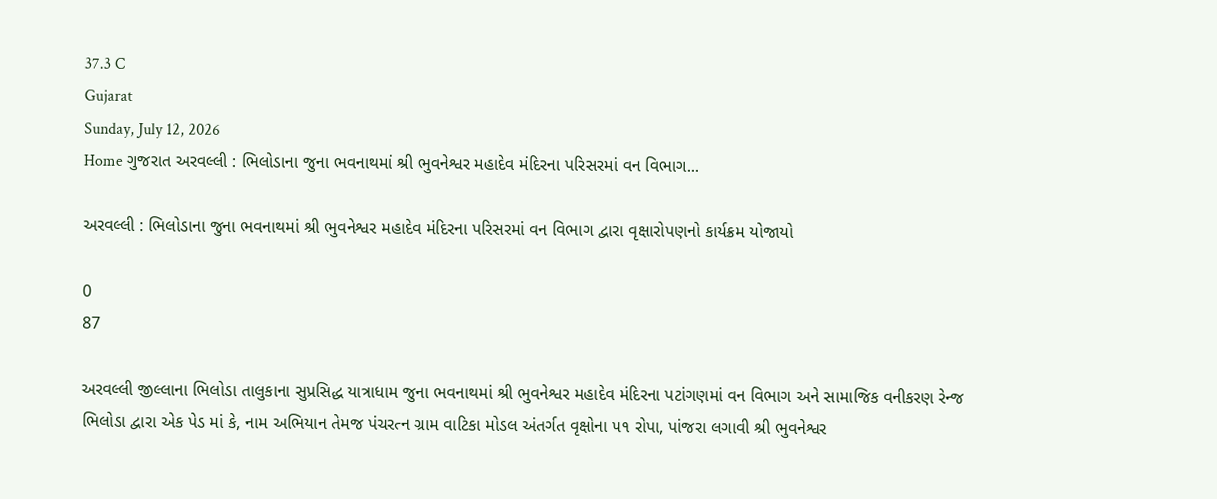37.3 C
Gujarat
Sunday, July 12, 2026
Home ગુજરાત અરવલ્લી : ભિલોડાના જુના ભવનાથમાં શ્રી ભુવનેશ્વર મહાદેવ મંદિરના પરિસરમાં વન વિભાગ...

અરવલ્લી : ભિલોડાના જુના ભવનાથમાં શ્રી ભુવનેશ્વર મહાદેવ મંદિરના પરિસરમાં વન વિભાગ દ્વારા વૃક્ષારોપણનો કાર્યક્રમ યોજાયો

0
87

અરવલ્લી જીલ્લાના ભિલોડા તાલુકાના સુપ્રસિદ્ધ યાત્રાધામ જુના ભવનાથમાં શ્રી ભુવનેશ્વર મહાદેવ મંદિરના પટાંગણમાં વન વિભાગ અને સામાજિક વનીકરણ રેન્જ ભિલોડા દ્વારા એક પેડ માં કે, નામ અભિયાન તેમજ પંચરત્ન ગ્રામ વાટિકા મોડલ અંતર્ગત વૃક્ષોના ૫૧ રોપા, પાંજરા લગાવી શ્રી ભુવનેશ્વર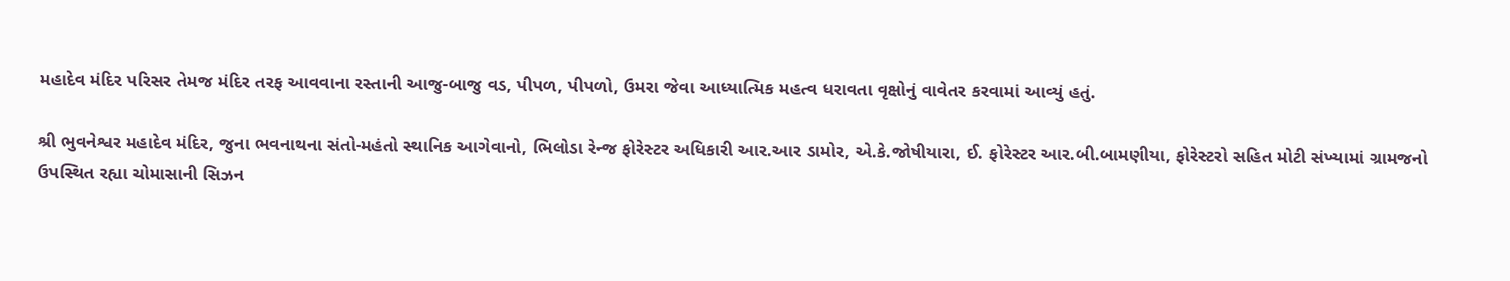મહાદેવ મંદિર પરિસર તેમજ મંદિર તરફ આવવાના રસ્તાની આજુ-બાજુ વડ, પીપળ, પીપળો, ઉમરા જેવા આધ્યાત્મિક મહત્વ ધરાવતા વૃક્ષોનું વાવેતર કરવામાં આવ્યું હતું.

શ્રી ભુવનેશ્વર મહાદેવ મંદિર, જુના ભવનાથના સંતો-મહંતો સ્થાનિક આગેવાનો, ભિલોડા રેન્જ ફોરેસ્ટર અધિકારી આર.આર ડામોર, એ.કે.જોષીયારા, ઈ. ફોરેસ્ટર આર.બી.બામણીયા, ફોરેસ્ટરો સહિત મોટી સંખ્યામાં ગ્રામજનો ઉપસ્થિત રહ્યા ચોમાસાની સિઝન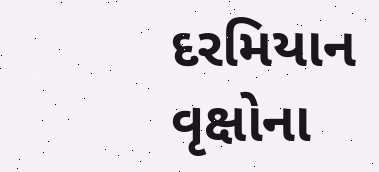દરમિયાન વૃક્ષોના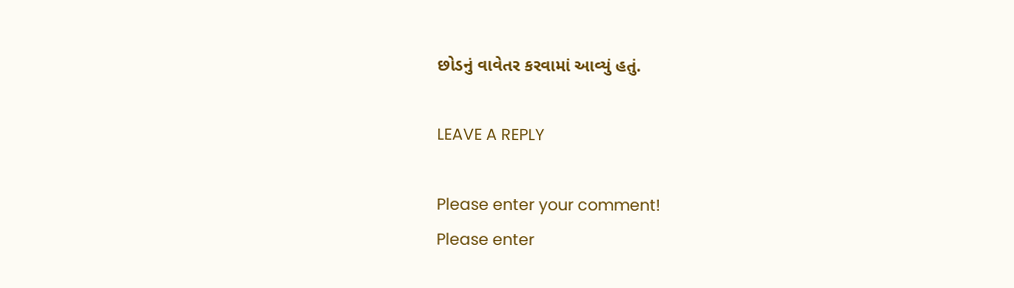છોડનું વાવેતર કરવામાં આવ્યું હતું.

LEAVE A REPLY

Please enter your comment!
Please enter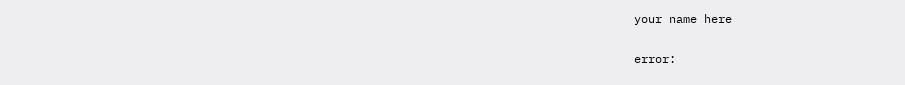your name here

error: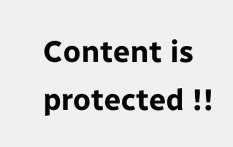Content is protected !!